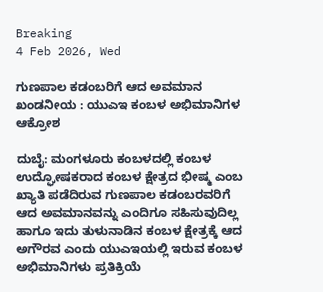Breaking
4 Feb 2026, Wed

ಗುಣಪಾಲ ಕಡಂಬರಿಗೆ ಆದ ಅವಮಾನ ಖಂಡನೀಯ : ಯುಎಇ ಕಂಬಳ ಅಭಿಮಾನಿಗಳ ಆಕ್ರೋಶ

ದುಬೈ: ಮಂಗಳೂರು ಕಂಬಳದಲ್ಲಿ ಕಂಬಳ ಉದ್ಘೋಷಕರಾದ ಕಂಬಳ ಕ್ಷೇತ್ರದ ಭೀಷ್ಮ ಎಂಬ ಖ್ಯಾತಿ ಪಡೆದಿರುವ ಗುಣಪಾಲ ಕಡಂಬರವರಿಗೆ ಆದ ಅವಮಾನವನ್ನು ಎಂದಿಗೂ ಸಹಿಸುವುದಿಲ್ಲ ಹಾಗೂ ಇದು ತುಳುನಾಡಿನ ಕಂಬಳ ಕ್ಷೇತ್ರಕ್ಕೆ ಆದ ಅಗೌರವ ಎಂದು ಯುಎಇಯಲ್ಲಿ ಇರುವ ಕಂಬಳ ಅಭಿಮಾನಿಗಳು ಪ್ರತಿಕ್ರಿಯೆ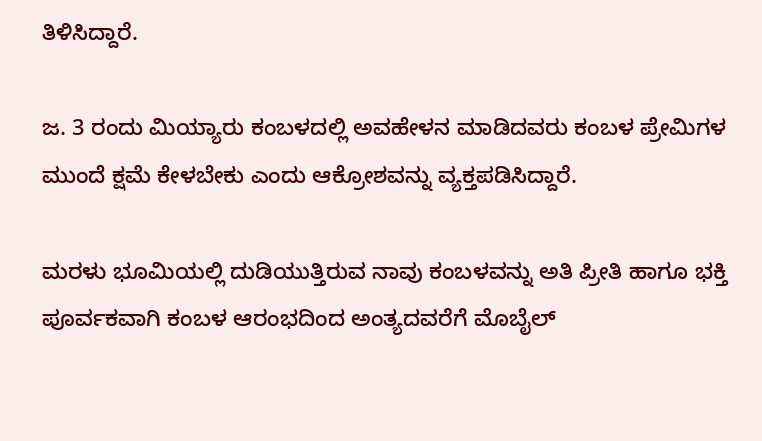ತಿಳಿಸಿದ್ದಾರೆ.

ಜ. 3 ರಂದು ಮಿಯ್ಯಾರು ಕಂಬಳದಲ್ಲಿ ಅವಹೇಳನ ಮಾಡಿದವರು ಕಂಬಳ ಪ್ರೇಮಿಗಳ ಮುಂದೆ ಕ್ಷಮೆ ಕೇಳಬೇಕು ಎಂದು ಆಕ್ರೋಶವನ್ನು ವ್ಯಕ್ತಪಡಿಸಿದ್ದಾರೆ.

ಮರಳು ಭೂಮಿಯಲ್ಲಿ ದುಡಿಯುತ್ತಿರುವ ನಾವು ಕಂಬಳವನ್ನು ಅತಿ ಪ್ರೀತಿ ಹಾಗೂ ಭಕ್ತಿ ಪೂರ್ವಕವಾಗಿ ಕಂಬಳ ಆರಂಭದಿಂದ ಅಂತ್ಯದವರೆಗೆ ಮೊಬೈಲ್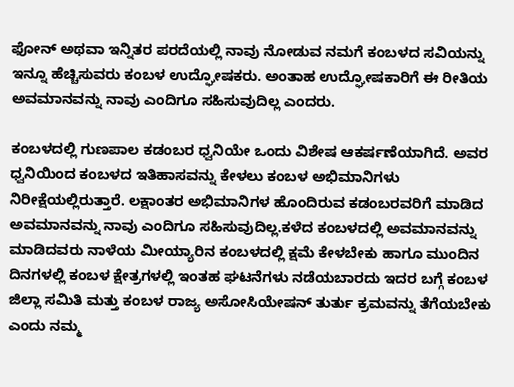ಫೋನ್ ಅಥವಾ ಇನ್ನಿತರ ಪರದೆಯಲ್ಲಿ ನಾವು ನೋಡುವ ನಮಗೆ ಕಂಬಳದ ಸವಿಯನ್ನು ಇನ್ನೂ ಹೆಚ್ಚಿಸುವರು ಕಂಬಳ ಉದ್ಘೋಷಕರು. ಅಂತಾಹ ಉದ್ಘೋಷಕಾರಿಗೆ ಈ ರೀತಿಯ ಅವಮಾನವನ್ನು ನಾವು ಎಂದಿಗೂ ಸಹಿಸುವುದಿಲ್ಲ ಎಂದರು.

ಕಂಬಳದಲ್ಲಿ ಗುಣಪಾಲ ಕಡಂಬರ ಧ್ವನಿಯೇ ಒಂದು ವಿಶೇಷ ಆಕರ್ಷಣೆಯಾಗಿದೆ. ಅವರ ಧ್ವನಿಯಿಂದ ಕಂಬಳದ ಇತಿಹಾಸವನ್ನು ಕೇಳಲು ಕಂಬಳ ಅಭಿಮಾನಿಗಳು ನಿರೀಕ್ಷೆಯಲ್ಲಿರುತ್ತಾರೆ. ಲಕ್ಷಾಂತರ ಅಭಿಮಾನಿಗಳ ಹೊಂದಿರುವ ಕಡಂಬರವರಿಗೆ ಮಾಡಿದ ಅವಮಾನವನ್ನು ನಾವು ಎಂದಿಗೂ ಸಹಿಸುವುದಿಲ್ಲ.ಕಳೆದ ಕಂಬಳದಲ್ಲಿ ಅವಮಾನವನ್ನು ಮಾಡಿದವರು ನಾಳೆಯ ಮೀಯ್ಯಾರಿನ ಕಂಬಳದಲ್ಲಿ ಕ್ಷಮೆ ಕೇಳಬೇಕು ಹಾಗೂ ಮುಂದಿನ ದಿನಗಳಲ್ಲಿ ಕಂಬಳ ಕ್ಷೇತ್ರಗಳಲ್ಲಿ ಇಂತಹ ಘಟನೆಗಳು ನಡೆಯಬಾರದು ಇದರ ಬಗ್ಗೆ ಕಂಬಳ ಜಿಲ್ಲಾ ಸಮಿತಿ ಮತ್ತು ಕಂಬಳ ರಾಜ್ಯ ಅಸೋಸಿಯೇಷನ್ ತುರ್ತು ಕ್ರಮವನ್ನು ತೆಗೆಯಬೇಕು ಎಂದು ನಮ್ಮ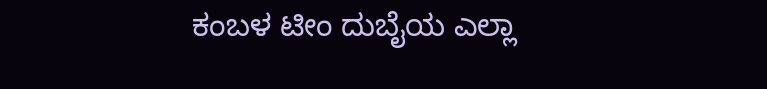ಕಂಬಳ ಟೀಂ ದುಬೈಯ ಎಲ್ಲಾ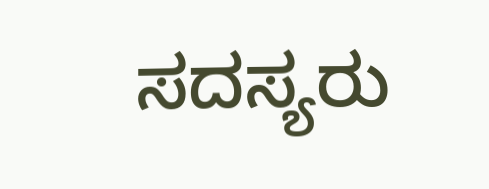ಸದಸ್ಯರು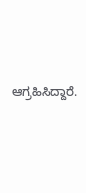ಆಗ್ರಹಿಸಿದ್ದಾರೆ.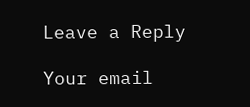Leave a Reply

Your email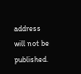address will not be published.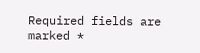Required fields are marked *